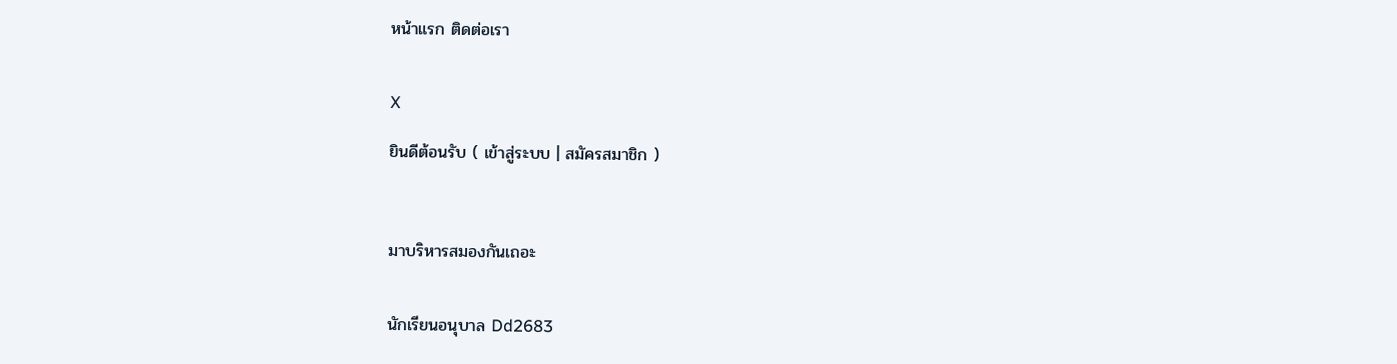หน้าแรก ติดต่อเรา


X

ยินดีต้อนรับ ( เข้าสู่ระบบ | สมัครสมาชิก )



มาบริหารสมองกันเถอะ


นักเรียนอนุบาล Dd2683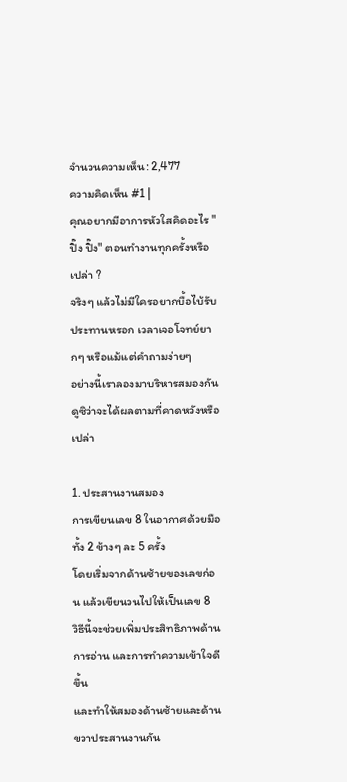จำนวนความเห็น: 2,477
ความคิดเห็น #1 |
คุณอยากมีอาการหัวใสคิดอะไร "ปิ๊ง ปิ๊ง" ตอนทำงานทุกครั้งหรือเปล่า ?
จริงๆ แล้วไม่มีใครอยากบื้อไบ้รับประทานหรอก เวลาเจอโจทย์ยากๆ หรือแม้แต่คำถามง่ายๆ
อย่างนี้เราลองมาบริหารสมองกันดูซิว่าจะได้ผลตามที่คาดหวังหรือเปล่า

1. ประสานงานสมอง
การเขียนเลข 8 ในอากาศด้วยมือทั้ง 2 ข้างๆ ละ 5 ครั้ง
โดยเริ่มจากด้านซ้ายของเลขก่อน แล้วเขียนวนไปให้เป็นเลข 8
วิธีนี้จะช่วยเพิ่มประสิทธิภาพด้านการอ่าน และการทำความเข้าใจดีขึ้น
และทำให้สมองด้านซ้ายและด้านขวาประสานงานกัน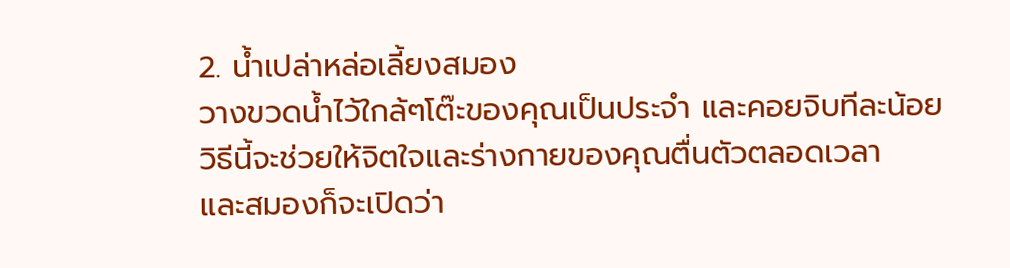2. น้ำเปล่าหล่อเลี้ยงสมอง
วางขวดน้ำไว้ใกล้ๆโต๊ะของคุณเป็นประจำ และคอยจิบทีละน้อย
วิธีนี้จะช่วยให้จิตใจและร่างกายของคุณตื่นตัวตลอดเวลา
และสมองก็จะเปิดว่า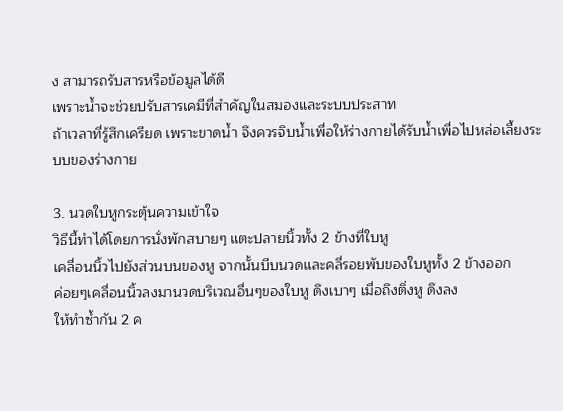ง สามารถรับสารหรือข้อมูลได้ดี
เพราะน้ำจะช่วยปรับสารเคมีที่สำคัญในสมองและระบบประสาท
ถ้าเวลาที่รู้สึกเครียด เพราะขาดน้ำ จึงควรจิบน้ำเพื่อให้ร่างกายได้รับน้ำเพื่อไปหล่อเลี้ยงระบบของร่างกาย

3. นวดใบหูกระตุ้นความเข้าใจ
วิธีนี้ทำได้โดยการนั่งพักสบายๆ แตะปลายนิ้วทั้ง 2 ข้างที่ใบหู
เคลื่อนนิ้วไปยังส่วนบนของหู จากนั้นบีบนวดและคลี่รอยพับของใบหูทั้ง 2 ข้างออก
ค่อยๆเคลื่อนนิ้วลงมานวดบริเวณอื่นๆของใบหู ดึงเบาๆ เมื่อถึงติ่งหู ดึงลง
ให้ทำซ้ำกัน 2 ค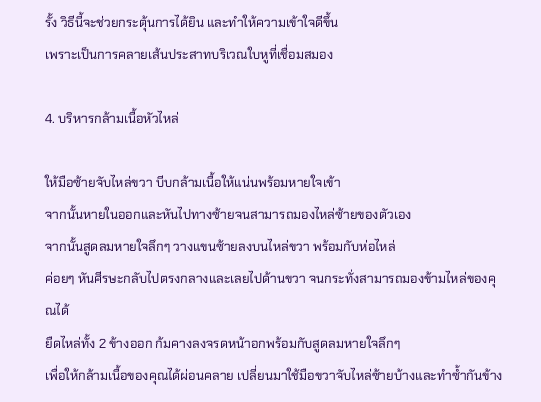รั้ง วิธีนี้จะช่วยกระตุ้นการได้ยิน และทำให้ความเข้าใจดีขึ้น
เพราะเป็นการคลายเส้นประสาทบริเวณใบหูที่เชื่อมสมอง

4. บริหารกล้ามเนื้อหัวไหล่

ให้มือซ้ายจับไหล่ขวา บีบกล้ามเนื้อให้แน่นพร้อมหายใจเข้า
จากนั้นหายในออกและหันไปทางซ้ายจนสามารถมองไหล่ซ้ายของตัวเอง
จากนั้นสูดลมหายใจลึกๆ วางแขนซ้ายลงบนไหล่ขวา พร้อมกับห่อไหล่
ค่อยๆ หันศีรษะกลับไปตรงกลางและเลยไปด้านขวา จนกระทั่งสามารถมองข้ามไหล่ของคุณได้
ยืดไหล่ทั้ง 2 ข้างออก ก้มคางลงจรดหน้าอกพร้อมกับสูดลมหายใจลึกๆ
เพื่อให้กล้ามเนื้อของคุณได้ผ่อนคลาย เปลี่ยนมาใช้มือขวาจับไหล่ซ้ายบ้างและทำซ้ำกันข้าง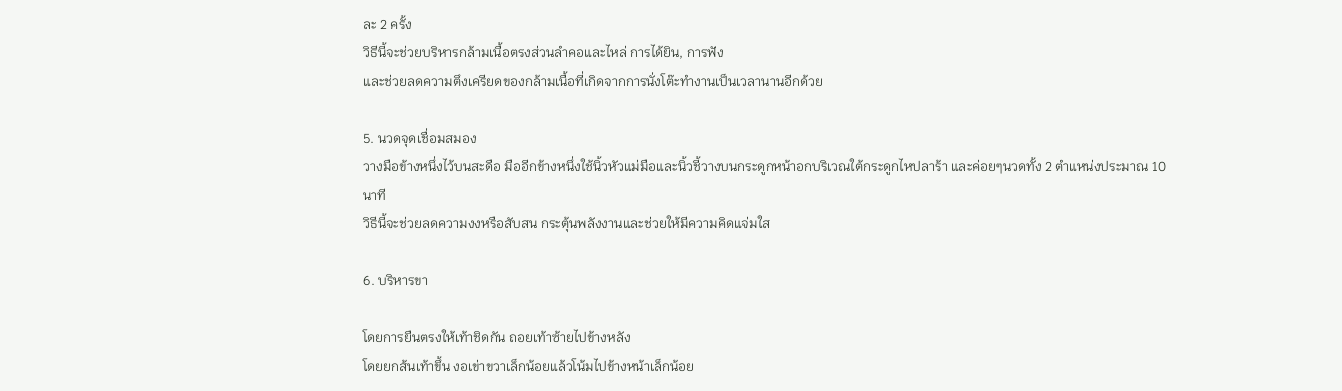ละ 2 ครั้ง
วิธีนี้จะช่วยบริหารกล้ามเนื้อตรงส่วนลำคอและไหล่ การได้ยิน, การฟัง
และช่วยลดความตึงเครียดของกล้ามเนื้อที่เกิดจากการนั่งโต๊ะทำงานเป็นเวลานานอีกด้วย

5. นวดจุดเชื่อมสมอง
วางมือข้างหนึ่งไว้บนสะดือ มืออีกข้างหนึ่งใช้นิ้วหัวแม่มือและนิ้วชี้วางบนกระดูกหน้าอกบริเวณใต้กระดูกไหปลาร้า และค่อยๆนวดทั้ง 2 ตำแหน่งประมาณ 10 นาที
วิธีนี้จะช่วยลดความงงหรือสับสน กระตุ้นพลังงานและช่วยให้มีความคิดแจ่มใส

6. บริหารขา

โดยการยืนตรงให้เท้าชิดกัน ถอยเท้าซ้ายไปข้างหลัง
โดยยกส้นเท้าขึ้น งอเข่าขวาเล็กน้อยแล้วโน้มไปข้างหน้าเล็กน้อย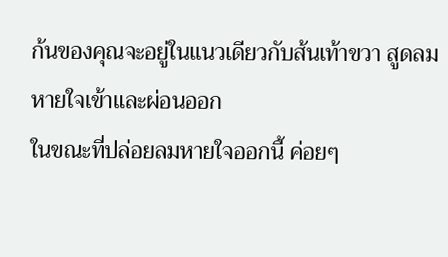ก้นของคุณจะอยู่ในแนวเดียวกับส้นเท้าขวา สูดลมหายใจเข้าและผ่อนออก
ในขณะที่ปล่อยลมหายใจออกนี้ ค่อยๆ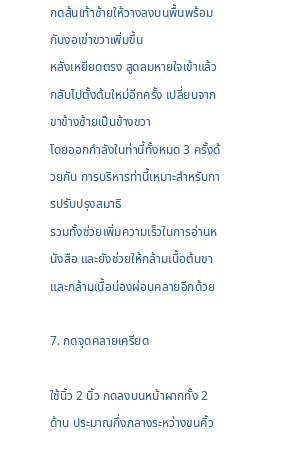กดส้นเท้าซ้ายให้วางลงบนพื้นพร้อมกับงอเข่าขวาเพิ่มขึ้น
หลังเหยียดตรง สูดลมหายใจเข้าแล้วกลับไปตั้งต้นใหม่อีกครั้ง เปลี่ยนจากขาข้างซ้ายเป็นข้างขวา
โดยออกกำลังในท่านี้ทั้งหมด 3 ครั้งด้วยกัน การบริหารท่านี้เหมาะสำหรับการปรับปรุงสมาธิ
รวมทั้งช่วยเพิ่มความเร็วในการอ่านหนังสือ และยังช่วยให้กล้ามเนื้อต้นขา และกล้ามเนื้อน่องผ่อนคลายอีกด้วย

7. กดจุดคลายเครียด

ใช้นิ้ว 2 นิ้ว กดลงบนหน้าผากทั้ง 2 ด้าน ประมาณกึ่งกลางระหว่างขนคิ้ว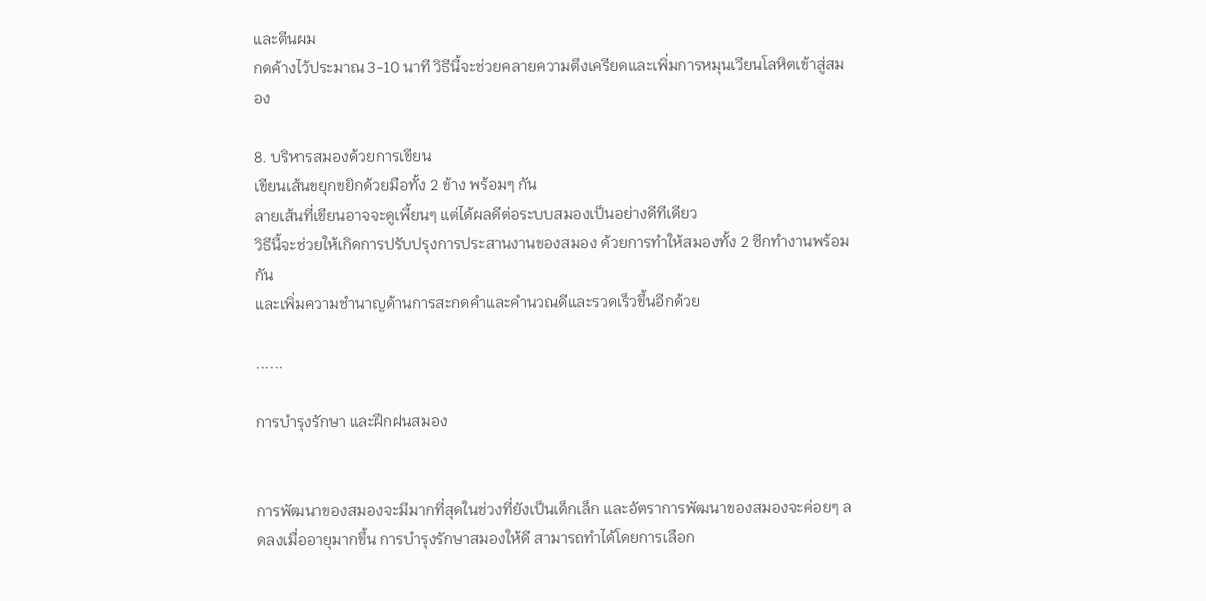และตีนผม
กดค้างไว้ประมาณ 3-10 นาที วิธีนี้จะช่วยคลายความตึงเครียดและเพิ่มการหมุนเวียนโลหิตเข้าสู่สมอง

8. บริหารสมองด้วยการเขียน
เขียนเส้นขยุกขยิกด้วยมือทั้ง 2 ข้าง พร้อมๆ กัน
ลายเส้นที่เขียนอาจจะดูเพี้ยนๆ แต่ได้ผลดีต่อระบบสมองเป็นอย่างดีทีเดียว
วิธีนี้จะช่วยให้เกิดการปรับปรุงการประสานงานของสมอง ด้วยการทำให้สมองทั้ง 2 ซีกทำงานพร้อมกัน
และเพิ่มความชำนาญด้านการสะกดคำและคำนวณดีและรวดเร็วขึ้นอีกด้วย

......

การบำรุงรักษา และฝึกฝนสมอง


การพัฒนาของสมองจะมีมากที่สุดในช่วงที่ยังเป็นเด็กเล็ก และอัตราการพัฒนาของสมองจะค่อยๆ ลดลงเมื่ออายุมากขึ้น การบำรุงรักษาสมองให้ดี สามารถทำได้โดยการเลือก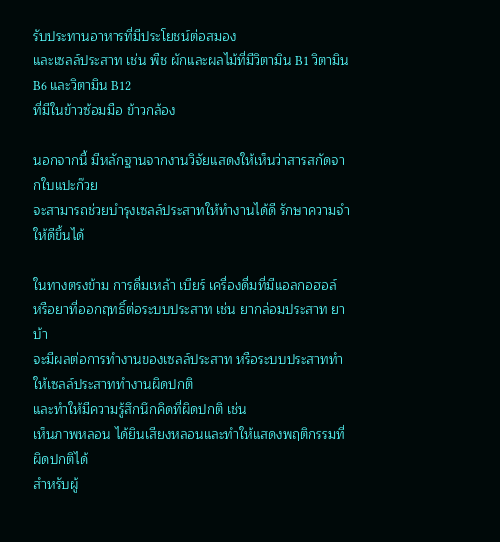รับประทานอาหารที่มีประโยชน์ต่อสมอง
และเซลล์ประสาท เช่น พืช ผักและผลไม้ที่มีวิตามิน B1 วิตามิน B6 และวิตามิน B12
ที่มีในข้าวซ้อมมือ ข้าวกล้อง

นอกจากนี้ มีหลักฐานจากงานวิจัยแสดงให้เห็นว่าสารสกัดจากใบแปะก๊วย
จะสามารถช่วยบำรุงเซลล์ประสาทให้ทำงานได้ดี รักษาความจำให้ดีขึ้นได้

ในทางตรงข้าม การดื่มเหล้า เบียร์ เครื่องดื่มที่มีแอลกอฮอล์
หรือยาที่ออกฤทธิ์ต่อระบบประสาท เช่น ยากล่อมประสาท ยาบ้า
จะมีผลต่อการทำงานของเซลล์ประสาท หรือระบบประสาททำให้เซลล์ประสาททำงานผิดปกติ
และทำให้มีความรู้สึกนึกคิดที่ผิดปกติ เช่น
เห็นภาพหลอน ได้ยินเสียงหลอนและทำให้แสดงพฤติกรรมที่ผิดปกติได้
สำหรับผู้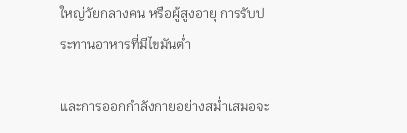ใหญ่วัยกลางคน หรือผู้สูงอายุ การรับประทานอาหารที่มีไขมันต่ำ

และการออกกำลังกายอย่างสม่ำเสมอจะ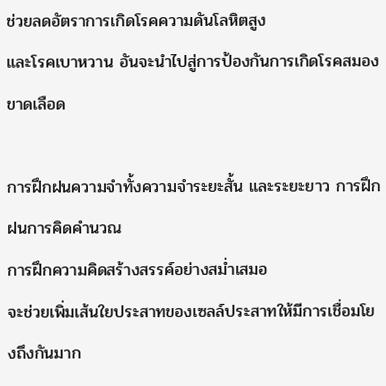ช่วยลดอัตราการเกิดโรคความดันโลหิตสูง
และโรคเบาหวาน อันจะนำไปสู่การป้องกันการเกิดโรคสมองขาดเลือด

การฝึกฝนความจำทั้งความจำระยะสั้น และระยะยาว การฝึกฝนการคิดคำนวณ
การฝึกความคิดสร้างสรรค์อย่างสม่ำเสมอ
จะช่วยเพิ่มเส้นใยประสาทของเซลล์ประสาทให้มีการเชื่อมโยงถึงกันมาก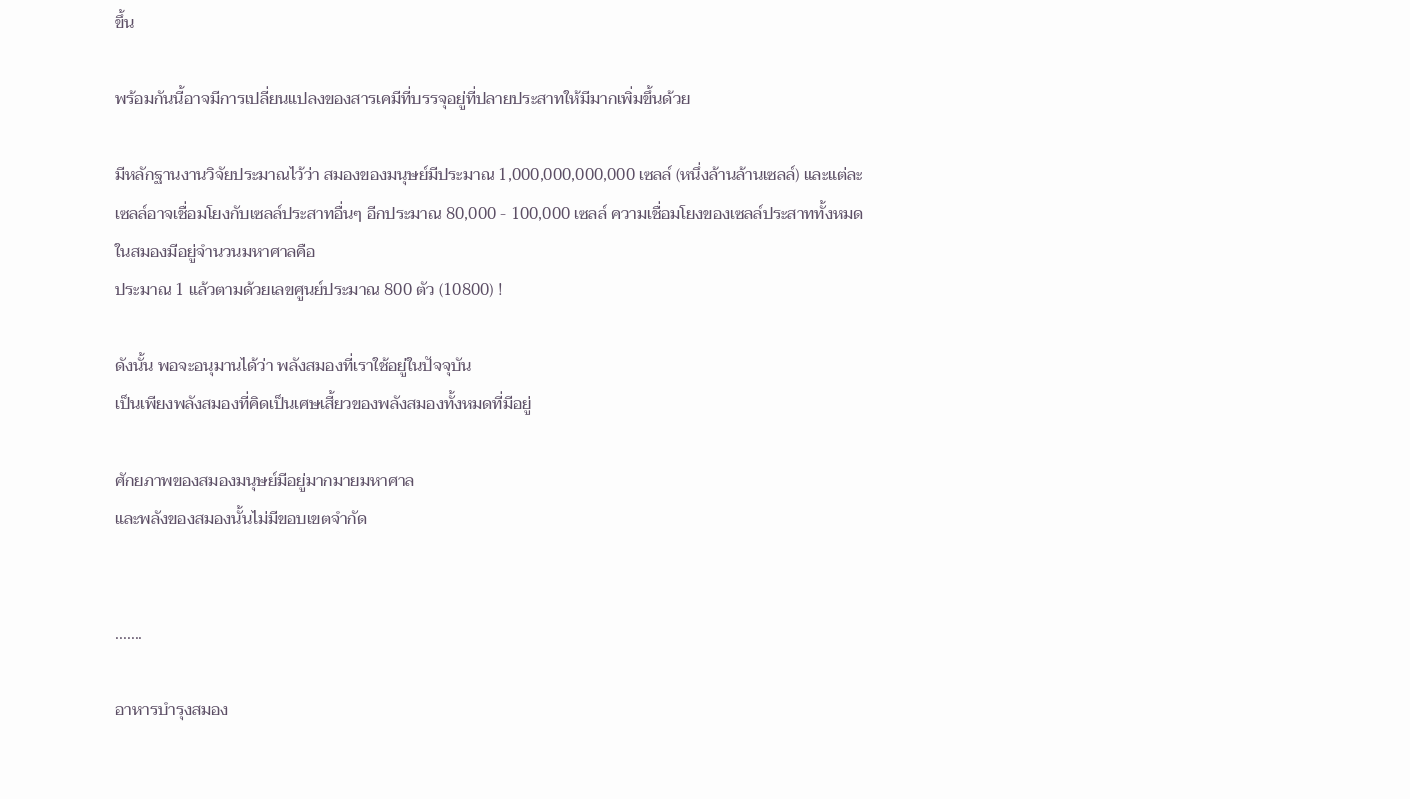ขึ้น

พร้อมกันนี้อาจมีการเปลี่ยนแปลงของสารเคมีที่บรรจุอยู่ที่ปลายประสาทให้มีมากเพิ่มขึ้นด้วย

มีหลักฐานงานวิจัยประมาณไว้ว่า สมองของมนุษย์มีประมาณ 1,000,000,000,000 เซลล์ (หนึ่งล้านล้านเซลล์) และแต่ละเซลล์อาจเชื่อมโยงกับเซลล์ประสาทอื่นๆ อีกประมาณ 80,000 - 100,000 เซลล์ ความเชื่อมโยงของเซลล์ประสาททั้งหมดในสมองมีอยู่จำนวนมหาศาลคือ
ประมาณ 1 แล้วตามด้วยเลขศูนย์ประมาณ 800 ตัว (10800) !

ดังนั้น พอจะอนุมานได้ว่า พลังสมองที่เราใช้อยู่ในปัจจุบัน
เป็นเพียงพลังสมองที่คิดเป็นเศษเสี้ยวของพลังสมองทั้งหมดที่มีอยู่

ศักยภาพของสมองมนุษย์มีอยู่มากมายมหาศาล
และพลังของสมองนั้นไม่มีขอบเขตจำกัด


.......

อาหารบำรุงสมอง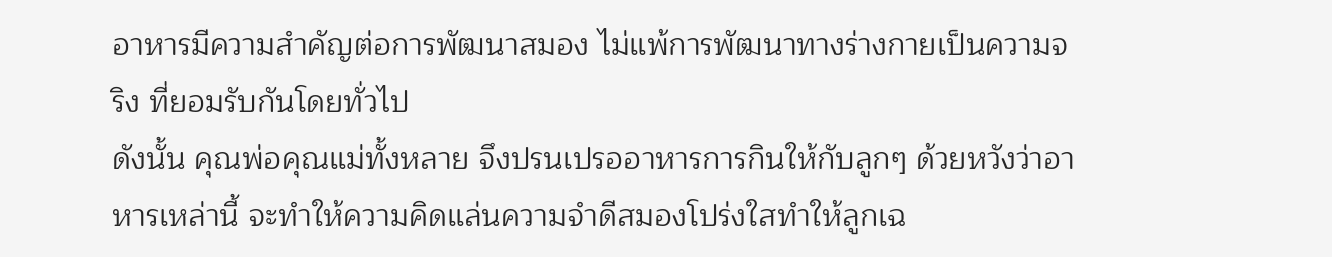อาหารมีความสำคัญต่อการพัฒนาสมอง ไม่แพ้การพัฒนาทางร่างกายเป็นความจริง ที่ยอมรับกันโดยทั่วไป
ดังนั้น คุณพ่อคุณแม่ทั้งหลาย จึงปรนเปรออาหารการกินให้กับลูกๆ ด้วยหวังว่าอาหารเหล่านี้ จะทำให้ความคิดแล่นความจำดีสมองโปร่งใสทำให้ลูกเฉ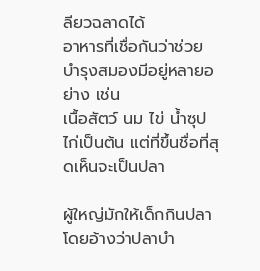ลียวฉลาดได้
อาหารที่เชื่อกันว่าช่วยบำรุงสมองมีอยู่หลายอย่าง เช่น
เนื้อสัตว์ นม ไข่ น้ำซุปไก่เป็นต้น แต่ที่ขึ้นชื่อที่สุดเห็นจะเป็นปลา

ผู้ใหญ่มักให้เด็กกินปลา โดยอ้างว่าปลาบำ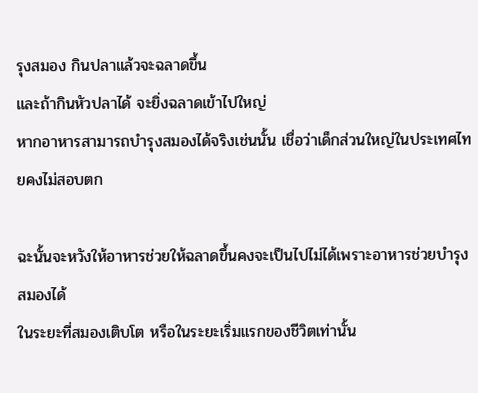รุงสมอง กินปลาแล้วจะฉลาดขึ้น
และถ้ากินหัวปลาได้ จะยิ่งฉลาดเข้าไปใหญ่
หากอาหารสามารถบำรุงสมองได้จริงเช่นนั้น เชื่อว่าเด็กส่วนใหญ่ในประเทศไทยคงไม่สอบตก

ฉะนั้นจะหวังให้อาหารช่วยให้ฉลาดขึ้นคงจะเป็นไปไม่ได้เพราะอาหารช่วยบำรุงสมองได้
ในระยะที่สมองเติบโต หรือในระยะเริ่มแรกของชีวิตเท่านั้น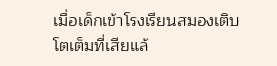เมื่อเด็กเข้าโรงเรียนสมองเติบโตเต็มที่เสียแล้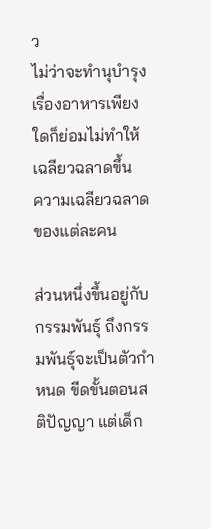ว
ไม่ว่าจะทำนุบำรุงเรื่องอาหารเพียงใดก็ย่อมไม่ทำให้เฉลียวฉลาดขึ้น
ความเฉลียวฉลาดของแต่ละคน

ส่วนหนึ่งขึ้นอยู่กับกรรมพันธุ์ ถึงกรรมพันธุ์จะเป็นตัวกำหนด ขีดขั้นตอนสติปัญญา แต่เด็ก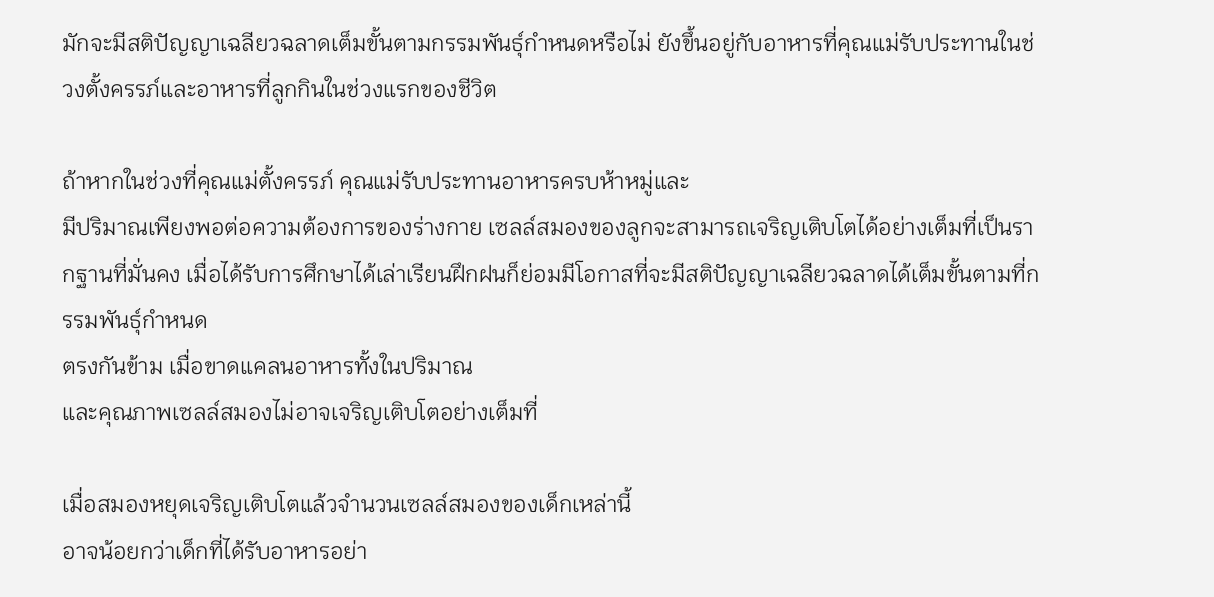มักจะมีสติปัญญาเฉลียวฉลาดเต็มขั้นตามกรรมพันธุ์กำหนดหรือไม่ ยังขึ้นอยู่กับอาหารที่คุณแม่รับประทานในช่วงตั้งครรภ์และอาหารที่ลูกกินในช่วงแรกของชีวิต

ถ้าหากในช่วงที่คุณแม่ตั้งครรภ์ คุณแม่รับประทานอาหารครบห้าหมู่และ
มีปริมาณเพียงพอต่อความต้องการของร่างกาย เซลล์สมองของลูกจะสามารถเจริญเติบโตได้อย่างเต็มที่เป็นรากฐานที่มั่นคง เมื่อได้รับการศึกษาได้เล่าเรียนฝึกฝนก็ย่อมมีโอกาสที่จะมีสติปัญญาเฉลียวฉลาดได้เต็มขั้นตามที่กรรมพันธุ์กำหนด
ตรงกันข้าม เมื่อขาดแคลนอาหารทั้งในปริมาณ
และคุณภาพเซลล์สมองไม่อาจเจริญเติบโตอย่างเต็มที่

เมื่อสมองหยุดเจริญเติบโตแล้วจำนวนเซลล์สมองของเด็กเหล่านี้
อาจน้อยกว่าเด็กที่ได้รับอาหารอย่า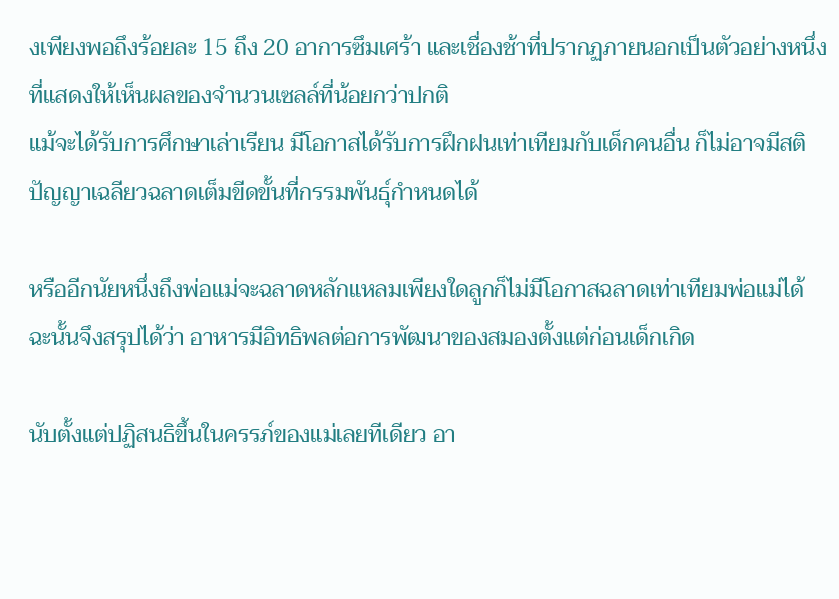งเพียงพอถึงร้อยละ 15 ถึง 20 อาการซึมเศร้า และเชื่องช้าที่ปรากฏภายนอกเป็นตัวอย่างหนึ่งที่แสดงให้เห็นผลของจำนวนเซลล์ที่น้อยกว่าปกติ
แม้จะได้รับการศึกษาเล่าเรียน มีโอกาสได้รับการฝึกฝนเท่าเทียมกับเด็กคนอื่น ก็ไม่อาจมีสติปัญญาเฉลียวฉลาดเต็มขีดขั้นที่กรรมพันธุ์กำหนดได้

หรืออีกนัยหนึ่งถึงพ่อแม่จะฉลาดหลักแหลมเพียงใดลูกก็ไม่มีโอกาสฉลาดเท่าเทียมพ่อแม่ได้
ฉะนั้นจึงสรุปได้ว่า อาหารมีอิทธิพลต่อการพัฒนาของสมองตั้งแต่ก่อนเด็กเกิด

นับตั้งแต่ปฏิสนธิขึ้นในครรภ์ของแม่เลยทีเดียว อา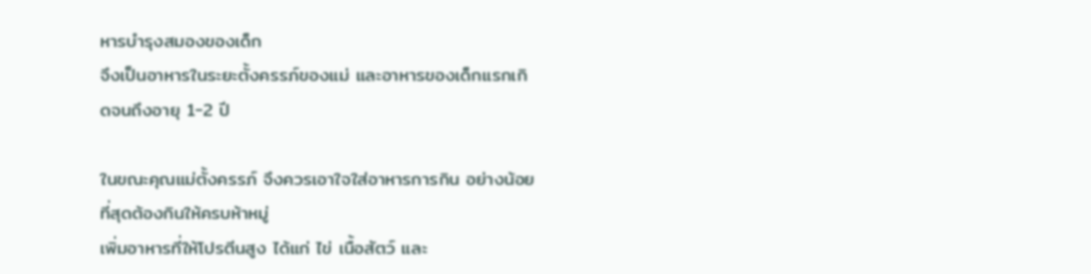หารบำรุงสมองของเด็ก
จึงเป็นอาหารในระยะตั้งครรภ์ของแม่ และอาหารของเด็กแรกเกิดจนถึงอายุ 1-2 ปี

ในขณะคุณแม่ตั้งครรภ์ จึงควรเอาใจใส่อาหารการกิน อย่างน้อยที่สุดต้องกินให้ครบห้าหมู่
เพิ่มอาหารที่ให้โปรตีนสูง ได้แก่ ไข่ เนื้อสัตว์ และ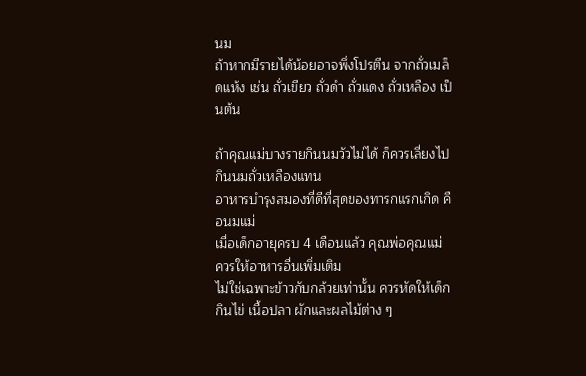นม
ถ้าหากมีรายได้น้อยอาจพึ่งโปรตีน จากถั่วเมล็ดแห้ง เช่น ถั่วเขียว ถั่วดำ ถั่วแดง ถั่วเหลือง เป็นต้น

ถ้าคุณแม่บางรายกินนมวัวไม่ได้ ก็ควรเลี่ยงไปกินนมถั่วเหลืองแทน
อาหารบำรุงสมองที่ดีที่สุดของทารกแรกเกิด คือนมแม่
เมื่อเด็กอายุครบ 4 เดือนแล้ว คุณพ่อคุณแม่ ควรให้อาหารอื่นเพิ่มเติม
ไม่ใช่เฉพาะข้าวกับกล้วยเท่านั้น ควรหัดให้เด็กกินไข่ เนื้อปลา ผักและผลไม้ต่าง ๆ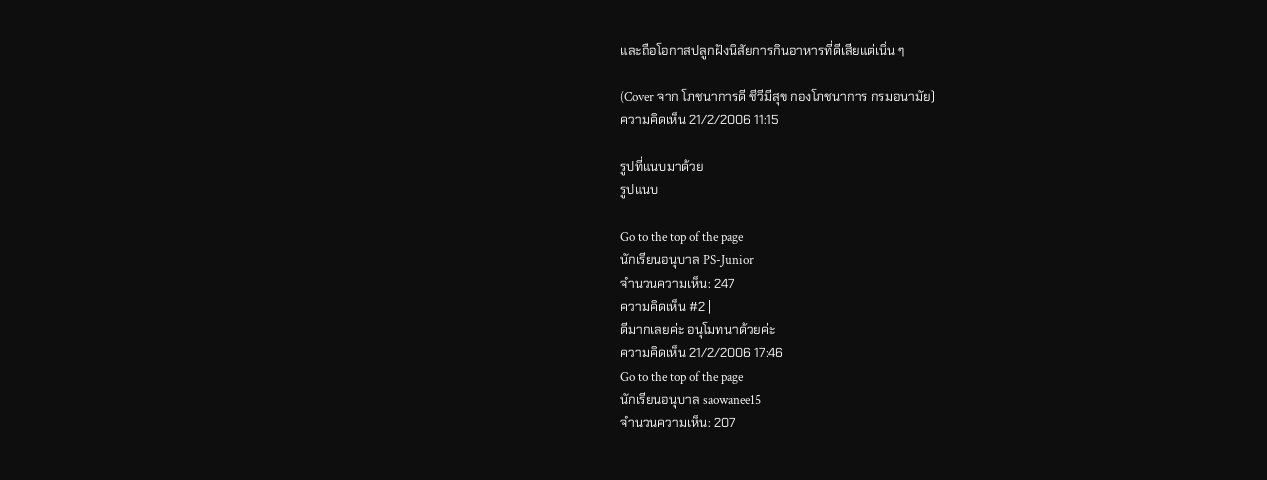และถือโอกาสปลูกฝังนิสัยการกินอาหารที่ดีเสียแต่เนิ่น ๆ

(Cover จาก โภชนาการดี ชีวีมีสุข กองโภชนาการ กรมอนามัย)
ความคิดเห็น 21/2/2006 11:15

รูปที่แนบมาด้วย
รูปแนบ

Go to the top of the page
นักเรียนอนุบาล PS-Junior
จำนวนความเห็น: 247
ความคิดเห็น #2 |
ดีมากเลยค่ะ อนุโมทนาด้วยค่ะ
ความคิดเห็น 21/2/2006 17:46
Go to the top of the page
นักเรียนอนุบาล saowanee15
จำนวนความเห็น: 207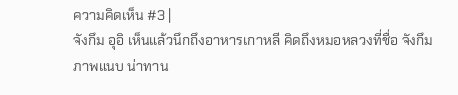ความคิดเห็น #3 |
จังกึม อุอิ เห็นแล้วนึกถึงอาหารเกาหลี คิดถึงหมอหลวงที่ชื่อ จังกึม
ภาพแนบ น่าทาน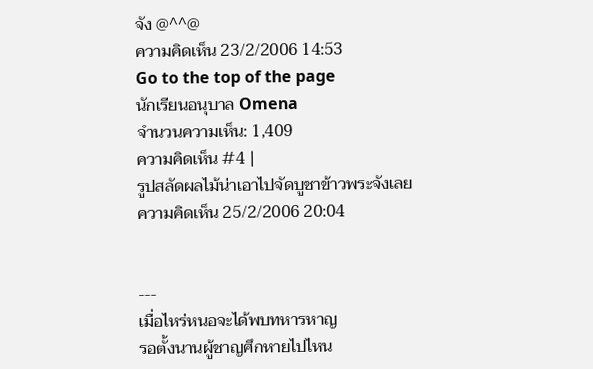จัง @^^@
ความคิดเห็น 23/2/2006 14:53
Go to the top of the page
นักเรียนอนุบาล Omena
จำนวนความเห็น: 1,409
ความคิดเห็น #4 |
รูปสลัดผลไม้น่าเอาไปจัดบูชาข้าวพระจังเลย
ความคิดเห็น 25/2/2006 20:04


---
เมื่อไหร่หนอจะได้พบทหารหาญ
รอตั้งนานผู้ชาญศึกหายไปไหน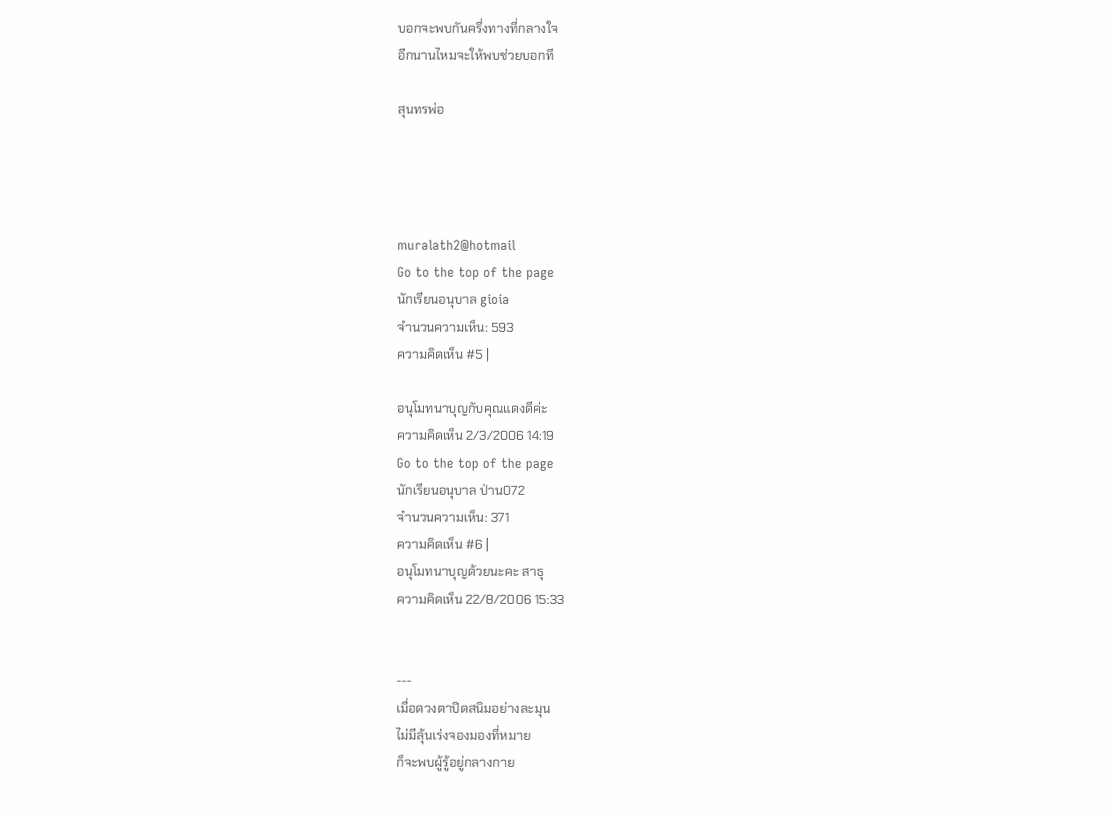บอกจะพบกันครึ่งทางที่กลางใจ
อีกนานไหมจะให้พบช่วยบอกที

สุนทรพ่อ




muralath2@hotmail
Go to the top of the page
นักเรียนอนุบาล gioia
จำนวนความเห็น: 593
ความคิดเห็น #5 |

อนุโมทนาบุญกับคุณแดงดีค่ะ
ความคิดเห็น 2/3/2006 14:19
Go to the top of the page
นักเรียนอนุบาล ป่าน072
จำนวนความเห็น: 371
ความคิดเห็น #6 |
อนุโมทนาบุญด้วยนะคะ สาธุ
ความคิดเห็น 22/8/2006 15:33


---
เมื่อดวงตาปิดสนิมอย่างละมุน
ไม่มีลุ้นเร่งจองมองที่หมาย
ก็จะพบผู้รู้อยู่กลางกาย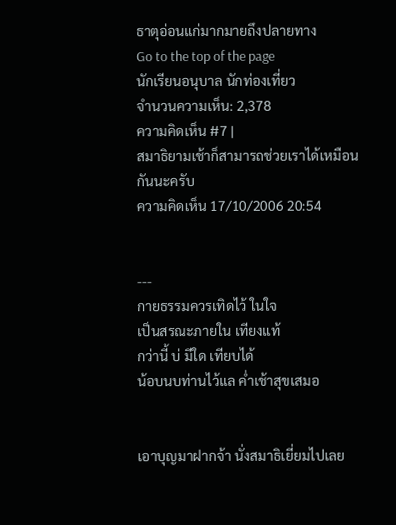ธาตุอ่อนแก่มากมายถึงปลายทาง
Go to the top of the page
นักเรียนอนุบาล นักท่องเที่ยว
จำนวนความเห็น: 2,378
ความคิดเห็น #7 |
สมาธิยามเช้าก็สามารถช่วยเราได้เหมือนกันนะครับ
ความคิดเห็น 17/10/2006 20:54


---
กายธรรมควรเทิดไว้ ในใจ
เป็นสรณะภายใน เทียงแท้
กว่านี้ บ่ มีใด เทียบได้
น้อบนบท่านไว้แล ค่ำเช้าสุขเสมอ


เอาบุญมาฝากจ้า นั่งสมาธิเยี่ยมไปเลย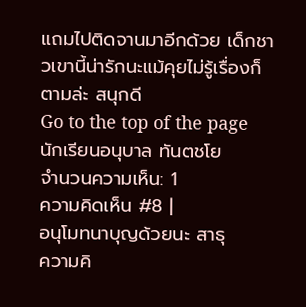แถมไปติดจานมาอีกด้วย เด็กชาวเขานี้น่ารักนะแม้คุยไม่รู้เรื่องก็ตามล่ะ สนุกดี
Go to the top of the page
นักเรียนอนุบาล ทันตชโย
จำนวนความเห็น: 1
ความคิดเห็น #8 |
อนุโมทนาบุญด้วยนะ สาธุ
ความคิ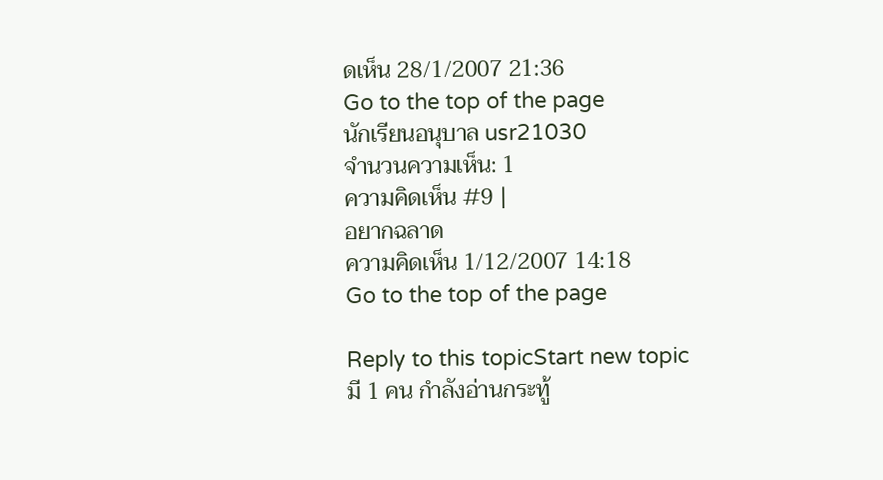ดเห็น 28/1/2007 21:36
Go to the top of the page
นักเรียนอนุบาล usr21030
จำนวนความเห็น: 1
ความคิดเห็น #9 |
อยากฉลาด
ความคิดเห็น 1/12/2007 14:18
Go to the top of the page

Reply to this topicStart new topic
มี 1 คน กำลังอ่านกระทู้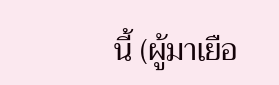นี้ (ผู้มาเยือ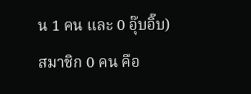น 1 คน และ 0 อุ๊บอิ๊บ)
สมาชิก 0 คน คือ